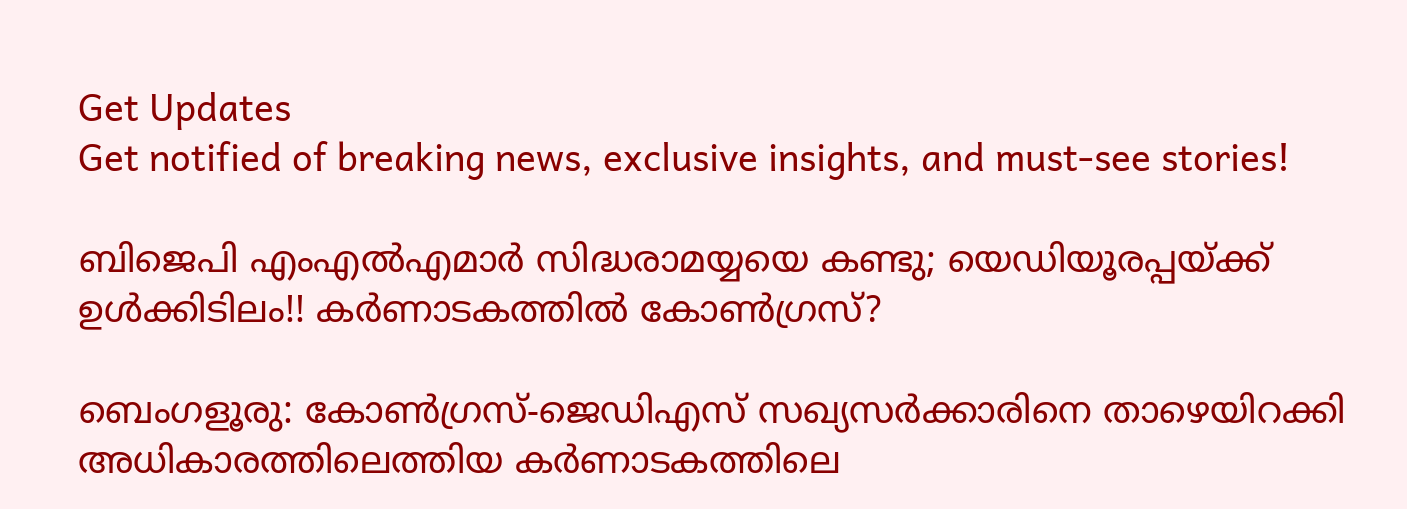Get Updates
Get notified of breaking news, exclusive insights, and must-see stories!

ബിജെപി എംഎല്‍എമാര്‍ സിദ്ധരാമയ്യയെ കണ്ടു; യെഡിയൂരപ്പയ്ക്ക് ഉള്‍ക്കിടിലം!! കര്‍ണാടകത്തില്‍ കോണ്‍ഗ്രസ്?

ബെംഗളൂരു: കോണ്‍ഗ്രസ്-ജെഡിഎസ് സഖ്യസര്‍ക്കാരിനെ താഴെയിറക്കി അധികാരത്തിലെത്തിയ കര്‍ണാടകത്തിലെ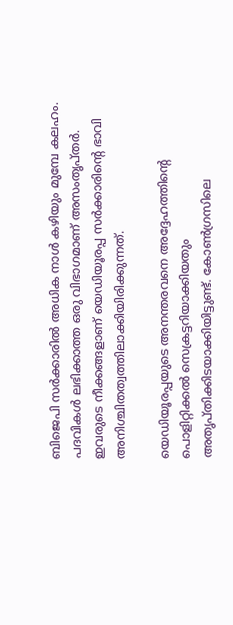ബിജെപി സര്‍ക്കാരില്‍ അധിക നാള്‍ കഴിയും മുമ്പേ കലഹം. പദവികള്‍ ലഭിക്കാത്ത ഒരു വിഭാഗമാണ് അസംതൃപ്തര്‍. ഇവരുടെ നീക്കങ്ങളാണ് യെഡിയൂരപ്പ സര്‍ക്കാരിന്റെ ഭാവി അനിശ്ചിതത്വത്തിലാക്കിയിരിക്കുന്നത്.

യെഡിയൂരപ്പയുടെ അനന്തരവനെ അദ്ദേഹത്തിന്റെ പൊളിറ്റിക്കല്‍ സെക്രട്ടറിയാക്കിയതും അതൃപ്തിക്കിടയാക്കിയിട്ടുണ്ട്. കോണ്‍ഗ്രസിലെ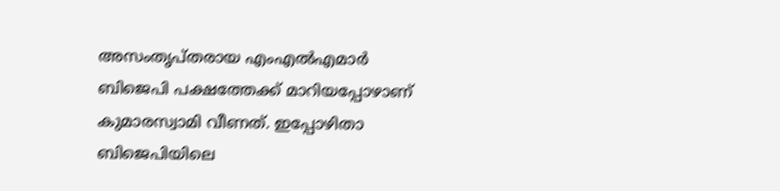അസംതൃപ്തരായ എംഎല്‍എമാര്‍ ബിജെപി പക്ഷത്തേക്ക് മാറിയപ്പോഴാണ് കുമാരസ്വാമി വീണത്. ഇപ്പോഴിതാ ബിജെപിയിലെ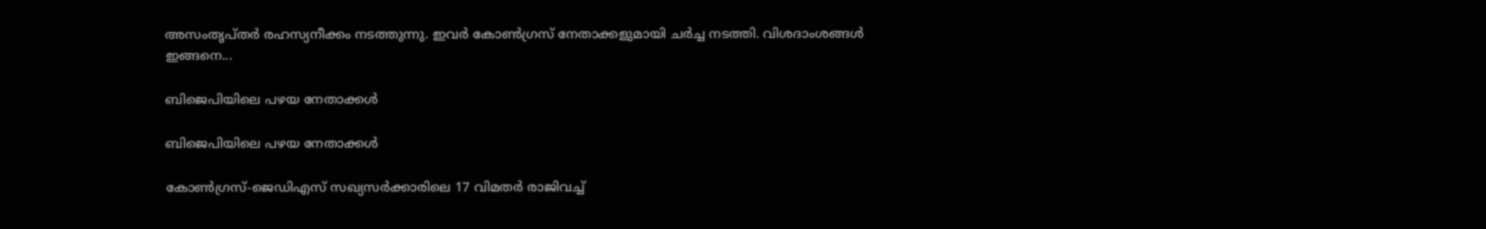അസംതൃപ്തര്‍ രഹസ്യനീക്കം നടത്തുന്നു. ഇവര്‍ കോണ്‍ഗ്രസ് നേതാക്കളുമായി ചര്‍ച്ച നടത്തി. വിശദാംശങ്ങള്‍ ഇങ്ങനെ...

ബിജെപിയിലെ പഴയ നേതാക്കള്‍

ബിജെപിയിലെ പഴയ നേതാക്കള്‍

കോണ്‍ഗ്രസ്-ജെഡിഎസ് സഖ്യസര്‍ക്കാരിലെ 17 വിമതര്‍ രാജിവച്ച്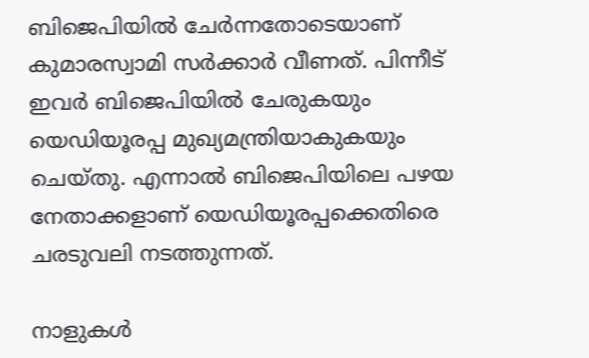ബിജെപിയില്‍ ചേര്‍ന്നതോടെയാണ് കുമാരസ്വാമി സര്‍ക്കാര്‍ വീണത്. പിന്നീട് ഇവര്‍ ബിജെപിയില്‍ ചേരുകയും യെഡിയൂരപ്പ മുഖ്യമന്ത്രിയാകുകയും ചെയ്തു. എന്നാല്‍ ബിജെപിയിലെ പഴയ നേതാക്കളാണ് യെഡിയൂരപ്പക്കെതിരെ ചരടുവലി നടത്തുന്നത്.

നാളുകള്‍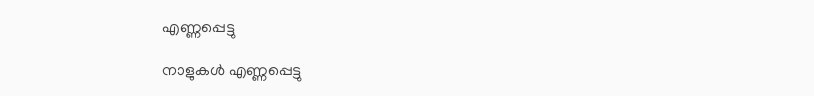എണ്ണപ്പെട്ടു

നാളുകള്‍ എണ്ണപ്പെട്ടു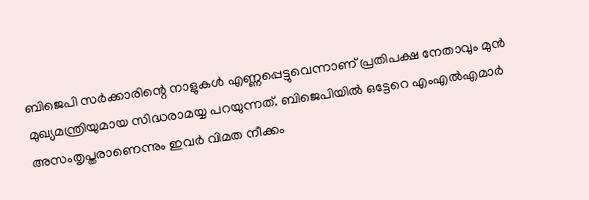ബിജെപി സര്‍ക്കാരിന്റെ നാളുകള്‍ എണ്ണപ്പെട്ടുവെന്നാണ് പ്രതിപക്ഷ നേതാവും മുന്‍ മുഖ്യമന്ത്രിയുമായ സിദ്ധരാമയ്യ പറയുന്നത്. ബിജെപിയില്‍ ഒട്ടേറെ എംഎല്‍എമാര്‍ അസംതൃപ്തരാണെന്നും ഇവര്‍ വിമത നീക്കം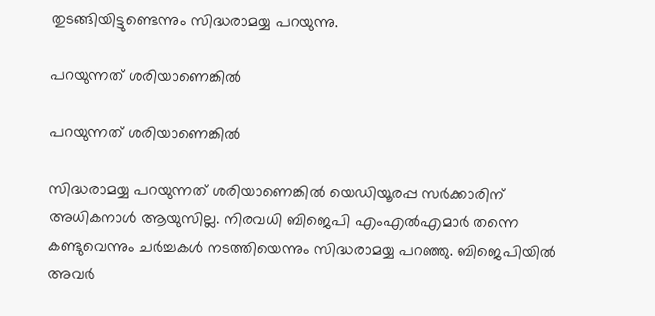തുടങ്ങിയിട്ടുണ്ടെന്നും സിദ്ധരാമയ്യ പറയുന്നു.

പറയുന്നത് ശരിയാണെങ്കില്‍

പറയുന്നത് ശരിയാണെങ്കില്‍

സിദ്ധരാമയ്യ പറയുന്നത് ശരിയാണെങ്കില്‍ യെഡിയൂരപ്പ സര്‍ക്കാരിന് അധികനാള്‍ ആയുസില്ല. നിരവധി ബിജെപി എംഎല്‍എമാര്‍ തന്നെ കണ്ടുവെന്നും ചര്‍ച്ചകള്‍ നടത്തിയെന്നും സിദ്ധരാമയ്യ പറഞ്ഞു. ബിജെപിയില്‍ അവര്‍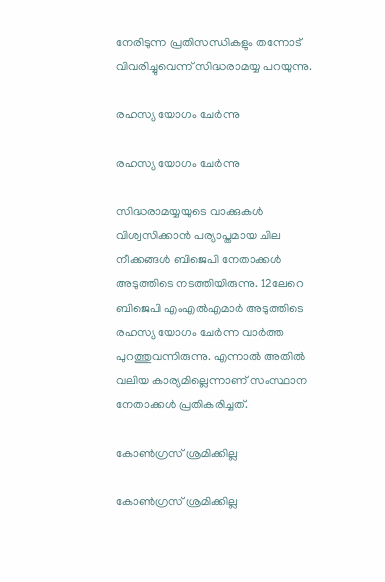നേരിടുന്ന പ്രതിസന്ധികളും തന്നോട് വിവരിച്ചുവെന്ന് സിദ്ധരാമയ്യ പറയുന്നു.

രഹസ്യ യോഗം ചേര്‍ന്നു

രഹസ്യ യോഗം ചേര്‍ന്നു

സിദ്ധരാമയ്യയുടെ വാക്കുകള്‍ വിശ്വസിക്കാന്‍ പര്യാപ്തമായ ചില നീക്കങ്ങള്‍ ബിജെപി നേതാക്കള്‍ അടുത്തിടെ നടത്തിയിരുന്നു. 12ലേറെ ബിജെപി എംഎല്‍എമാര്‍ അടുത്തിടെ രഹസ്യ യോഗം ചേര്‍ന്ന വാര്‍ത്ത പുറത്തുവന്നിരുന്നു. എന്നാല്‍ അതില്‍ വലിയ കാര്യമില്ലെന്നാണ് സംസ്ഥാന നേതാക്കള്‍ പ്രതികരിച്ചത്.

കോണ്‍ഗ്രസ് ശ്രമിക്കില്ല

കോണ്‍ഗ്രസ് ശ്രമിക്കില്ല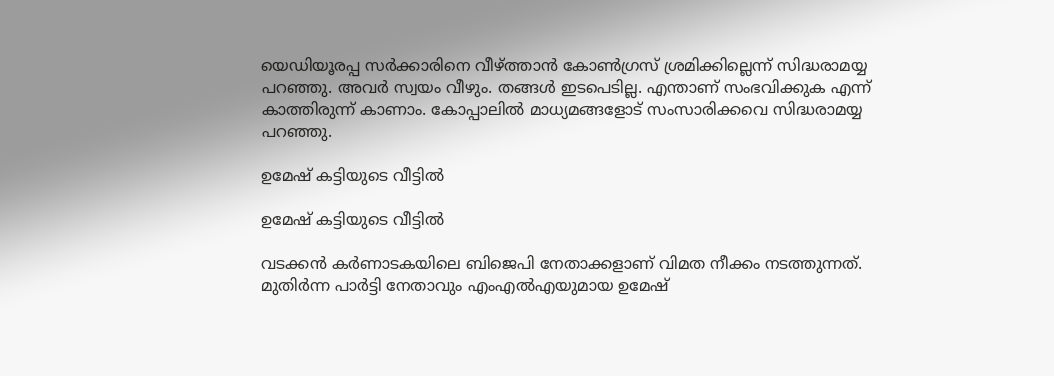യെഡിയൂരപ്പ സര്‍ക്കാരിനെ വീഴ്ത്താന്‍ കോണ്‍ഗ്രസ് ശ്രമിക്കില്ലെന്ന് സിദ്ധരാമയ്യ പറഞ്ഞു. അവര്‍ സ്വയം വീഴും. തങ്ങള്‍ ഇടപെടില്ല. എന്താണ് സംഭവിക്കുക എന്ന് കാത്തിരുന്ന് കാണാം. കോപ്പാലില്‍ മാധ്യമങ്ങളോട് സംസാരിക്കവെ സിദ്ധരാമയ്യ പറഞ്ഞു.

ഉമേഷ് കട്ടിയുടെ വീട്ടില്‍

ഉമേഷ് കട്ടിയുടെ വീട്ടില്‍

വടക്കന്‍ കര്‍ണാടകയിലെ ബിജെപി നേതാക്കളാണ് വിമത നീക്കം നടത്തുന്നത്. മുതിര്‍ന്ന പാര്‍ട്ടി നേതാവും എംഎല്‍എയുമായ ഉമേഷ്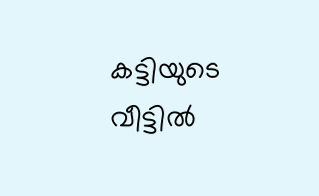കട്ടിയുടെ വീട്ടില്‍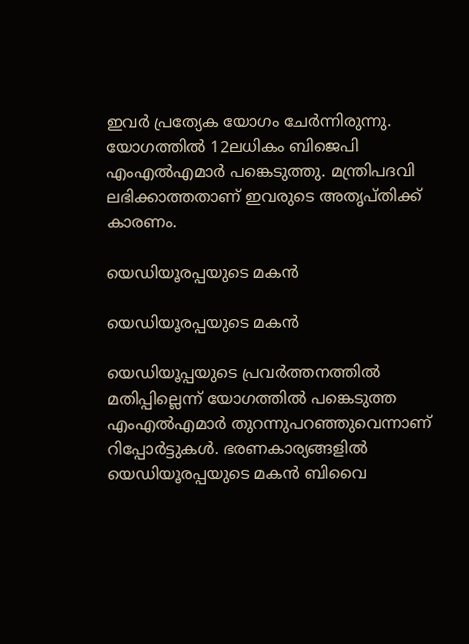ഇവര്‍ പ്രത്യേക യോഗം ചേര്‍ന്നിരുന്നു. യോഗത്തില്‍ 12ലധികം ബിജെപി എംഎല്‍എമാര്‍ പങ്കെടുത്തു. മന്ത്രിപദവി ലഭിക്കാത്തതാണ് ഇവരുടെ അതൃപ്തിക്ക് കാരണം.

യെഡിയൂരപ്പയുടെ മകന്‍

യെഡിയൂരപ്പയുടെ മകന്‍

യെഡിയൂപ്പയുടെ പ്രവര്‍ത്തനത്തില്‍ മതിപ്പില്ലെന്ന് യോഗത്തില്‍ പങ്കെടുത്ത എംഎല്‍എമാര്‍ തുറന്നുപറഞ്ഞുവെന്നാണ് റിപ്പോര്‍ട്ടുകള്‍. ഭരണകാര്യങ്ങളില്‍ യെഡിയൂരപ്പയുടെ മകന്‍ ബിവൈ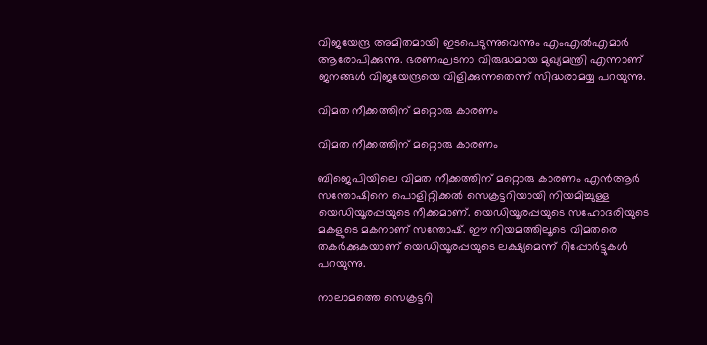വിജയേന്ദ്ര അമിതമായി ഇടപെടുന്നുവെന്നും എംഎല്‍എമാര്‍ ആരോപിക്കുന്നു. ഭരണഘടനാ വിരുദ്ധമായ മുഖ്യമന്ത്രി എന്നാണ് ജനങ്ങള്‍ വിജയേന്ദ്രയെ വിളിക്കുന്നതെന്ന് സിദ്ധരാമയ്യ പറയുന്നു.

വിമത നീക്കത്തിന് മറ്റൊരു കാരണം

വിമത നീക്കത്തിന് മറ്റൊരു കാരണം

ബിജെപിയിലെ വിമത നീക്കത്തിന് മറ്റൊരു കാരണം എന്‍ആര്‍ സന്തോഷിനെ പൊളിറ്റിക്കല്‍ സെക്രട്ടറിയായി നിയമിച്ചുള്ള യെഡിയൂരപ്പയുടെ നീക്കമാണ്. യെഡിയൂരപ്പയുടെ സഹോദരിയുടെ മകളുടെ മകനാണ് സന്തോഷ്. ഈ നിയമത്തിലൂടെ വിമതരെ തകര്‍ക്കുകയാണ് യെഡിയൂരപ്പയുടെ ലക്ഷ്യമെന്ന് റിപ്പോര്‍ട്ടുകള്‍ പറയുന്നു.

നാലാമത്തെ സെക്രട്ടറി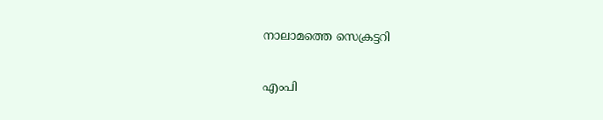നാലാമത്തെ സെക്രട്ടറി

എംപി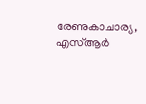രേണുകാചാര്യ, എസ്ആര്‍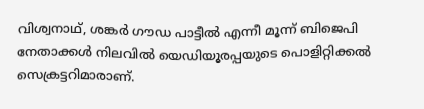വിശ്വനാഥ്, ശങ്കര്‍ ഗൗഡ പാട്ടീല്‍ എന്നീ മൂന്ന് ബിജെപി നേതാക്കള്‍ നിലവില്‍ യെഡിയൂരപ്പയുടെ പൊളിറ്റിക്കല്‍ സെക്രട്ടറിമാരാണ്.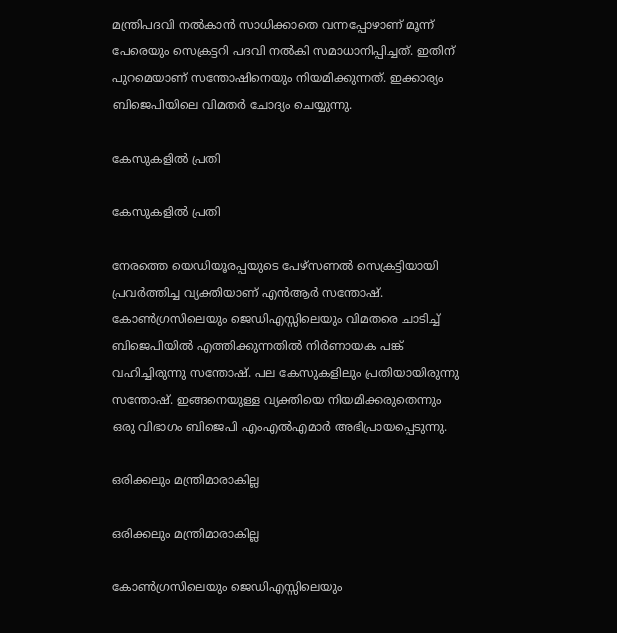മന്ത്രിപദവി നല്‍കാന്‍ സാധിക്കാതെ വന്നപ്പോഴാണ് മൂന്ന് പേരെയും സെക്രട്ടറി പദവി നല്‍കി സമാധാനിപ്പിച്ചത്. ഇതിന് പുറമെയാണ് സന്തോഷിനെയും നിയമിക്കുന്നത്. ഇക്കാര്യം ബിജെപിയിലെ വിമതര്‍ ചോദ്യം ചെയ്യുന്നു.

കേസുകളില്‍ പ്രതി

കേസുകളില്‍ പ്രതി

നേരത്തെ യെഡിയൂരപ്പയുടെ പേഴ്‌സണല്‍ സെക്രട്ടിയായി പ്രവര്‍ത്തിച്ച വ്യക്തിയാണ് എന്‍ആര്‍ സന്തോഷ്. കോണ്‍ഗ്രസിലെയും ജെഡിഎസ്സിലെയും വിമതരെ ചാടിച്ച് ബിജെപിയില്‍ എത്തിക്കുന്നതില്‍ നിര്‍ണായക പങ്ക് വഹിച്ചിരുന്നു സന്തോഷ്. പല കേസുകളിലും പ്രതിയായിരുന്നു സന്തോഷ്. ഇങ്ങനെയുള്ള വ്യക്തിയെ നിയമിക്കരുതെന്നും ഒരു വിഭാഗം ബിജെപി എംഎല്‍എമാര്‍ അഭിപ്രായപ്പെടുന്നു.

ഒരിക്കലും മന്ത്രിമാരാകില്ല

ഒരിക്കലും മന്ത്രിമാരാകില്ല

കോണ്‍ഗ്രസിലെയും ജെഡിഎസ്സിലെയും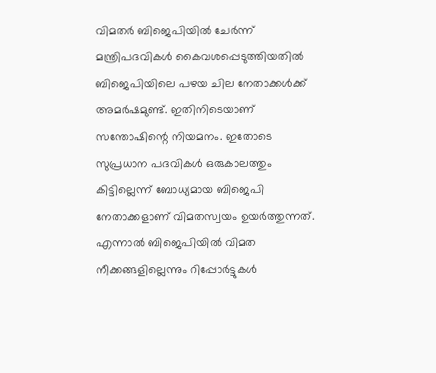വിമതര്‍ ബിജെപിയില്‍ ചേര്‍ന്ന് മന്ത്രിപദവികള്‍ കൈവശപ്പെടുത്തിയതില്‍ ബിജെപിയിലെ പഴയ ചില നേതാക്കള്‍ക്ക് അമര്‍ഷമുണ്ട്. ഇതിനിടെയാണ് സന്തോഷിന്റെ നിയമനം. ഇതോടെ സുപ്രധാന പദവികള്‍ ഒരുകാലത്തും കിട്ടില്ലെന്ന് ബോധ്യമായ ബിജെപി നേതാക്കളാണ് വിമതസ്വയം ഉയര്‍ത്തുന്നത്. എന്നാല്‍ ബിജെപിയില്‍ വിമത നീക്കങ്ങളില്ലെന്നും റിപ്പോര്‍ട്ടുകള്‍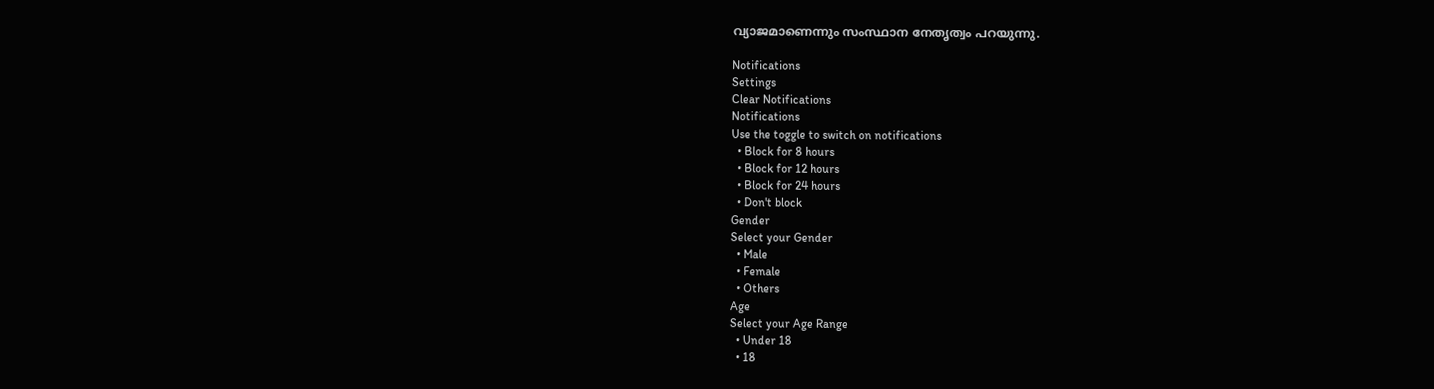വ്യാജമാണെന്നും സംസ്ഥാന നേതൃത്വം പറയുന്നു.

Notifications
Settings
Clear Notifications
Notifications
Use the toggle to switch on notifications
  • Block for 8 hours
  • Block for 12 hours
  • Block for 24 hours
  • Don't block
Gender
Select your Gender
  • Male
  • Female
  • Others
Age
Select your Age Range
  • Under 18
  • 18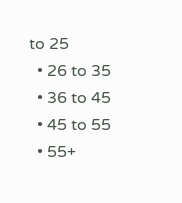to 25
  • 26 to 35
  • 36 to 45
  • 45 to 55
  • 55+